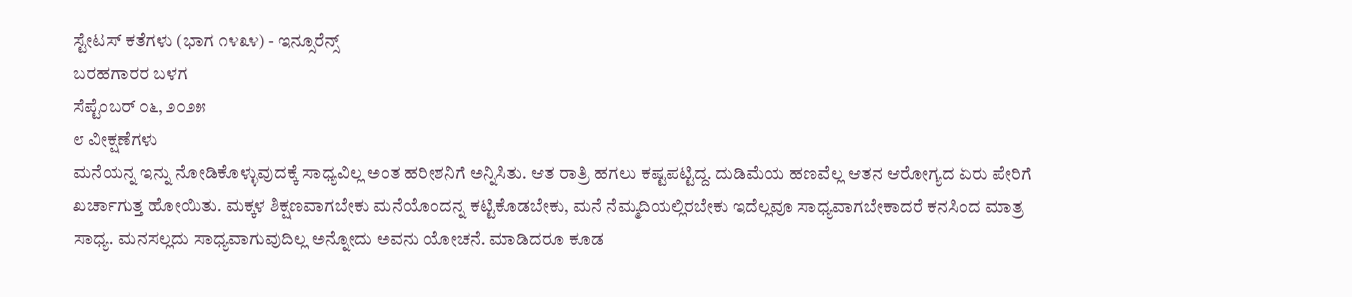ಸ್ಟೇಟಸ್ ಕತೆಗಳು (ಭಾಗ ೧೪೩೪) - ಇನ್ಸೂರೆನ್ಸ್
ಬರಹಗಾರರ ಬಳಗ
ಸೆಪ್ಟೆಂಬರ್ ೦೬, ೨೦೨೫
೮ ವೀಕ್ಷಣೆಗಳು
ಮನೆಯನ್ನ ಇನ್ನು ನೋಡಿಕೊಳ್ಳುವುದಕ್ಕೆ ಸಾಧ್ಯವಿಲ್ಲ ಅಂತ ಹರೀಶನಿಗೆ ಅನ್ನಿಸಿತು. ಆತ ರಾತ್ರಿ ಹಗಲು ಕಷ್ಟಪಟ್ಟಿದ್ದ. ದುಡಿಮೆಯ ಹಣವೆಲ್ಲ ಆತನ ಆರೋಗ್ಯದ ಏರು ಪೇರಿಗೆ ಖರ್ಚಾಗುತ್ತ ಹೋಯಿತು. ಮಕ್ಕಳ ಶಿಕ್ಷಣವಾಗಬೇಕು ಮನೆಯೊಂದನ್ನ ಕಟ್ಟಿಕೊಡಬೇಕು, ಮನೆ ನೆಮ್ಮದಿಯಲ್ಲಿರಬೇಕು ಇದೆಲ್ಲವೂ ಸಾಧ್ಯವಾಗಬೇಕಾದರೆ ಕನಸಿಂದ ಮಾತ್ರ ಸಾಧ್ಯ. ಮನಸಲ್ಲದು ಸಾಧ್ಯವಾಗುವುದಿಲ್ಲ ಅನ್ನೋದು ಅವನು ಯೋಚನೆ. ಮಾಡಿದರೂ ಕೂಡ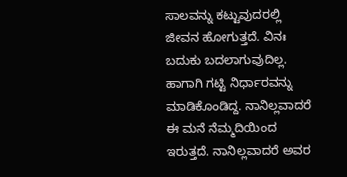ಸಾಲವನ್ನು ಕಟ್ಟುವುದರಲ್ಲಿ ಜೀವನ ಹೋಗುತ್ತದೆ. ವಿನಃ ಬದುಕು ಬದಲಾಗುವುದಿಲ್ಲ. ಹಾಗಾಗಿ ಗಟ್ಟಿ ನಿರ್ಧಾರವನ್ನು ಮಾಡಿಕೊಂಡಿದ್ದ. ನಾನಿಲ್ಲವಾದರೆ ಈ ಮನೆ ನೆಮ್ಮದಿಯಿಂದ ಇರುತ್ತದೆ. ನಾನಿಲ್ಲವಾದರೆ ಅವರ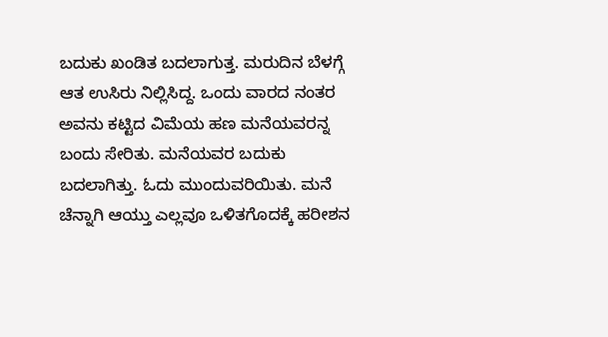ಬದುಕು ಖಂಡಿತ ಬದಲಾಗುತ್ತ. ಮರುದಿನ ಬೆಳಗ್ಗೆ ಆತ ಉಸಿರು ನಿಲ್ಲಿಸಿದ್ದ. ಒಂದು ವಾರದ ನಂತರ ಅವನು ಕಟ್ಟಿದ ವಿಮೆಯ ಹಣ ಮನೆಯವರನ್ನ ಬಂದು ಸೇರಿತು. ಮನೆಯವರ ಬದುಕು ಬದಲಾಗಿತ್ತು. ಓದು ಮುಂದುವರಿಯಿತು. ಮನೆ ಚೆನ್ನಾಗಿ ಆಯ್ತು ಎಲ್ಲವೂ ಒಳಿತಗೊದಕ್ಕೆ ಹರೀಶನ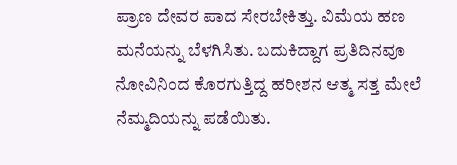ಪ್ರಾಣ ದೇವರ ಪಾದ ಸೇರಬೇಕಿತ್ತು. ವಿಮೆಯ ಹಣ ಮನೆಯನ್ನು ಬೆಳಗಿಸಿತು. ಬದುಕಿದ್ದಾಗ ಪ್ರತಿದಿನವೂ ನೋವಿನಿಂದ ಕೊರಗುತ್ತಿದ್ದ ಹರೀಶನ ಆತ್ಮ ಸತ್ತ ಮೇಲೆ ನೆಮ್ಮದಿಯನ್ನು ಪಡೆಯಿತು.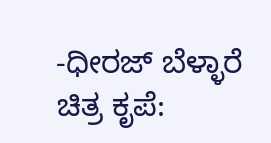-ಧೀರಜ್ ಬೆಳ್ಳಾರೆ
ಚಿತ್ರ ಕೃಪೆ: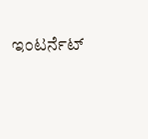ಇಂಟರ್ನೆಟ್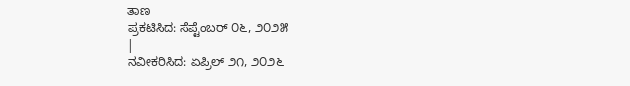ತಾಣ
ಪ್ರಕಟಿಸಿದ: ಸೆಪ್ಟೆಂಬರ್ ೦೬, ೨೦೨೫
|
ನವೀಕರಿಸಿದ: ಏಪ್ರಿಲ್ ೨೧, ೨೦೨೬